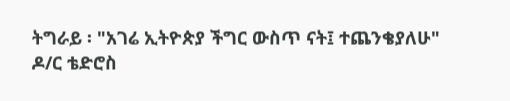ትግራይ ፡ "አገሬ ኢትዮጵያ ችግር ውስጥ ናት፤ ተጨንቄያለሁ" ዶ/ር ቴድሮስ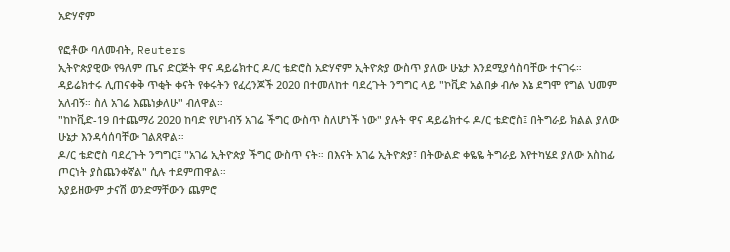አድሃኖም

የፎቶው ባለመብት, Reuters
ኢትዮጵያዊው የዓለም ጤና ድርጅት ዋና ዳይሬክተር ዶ/ር ቴድሮስ አድሃኖም ኢትዮጵያ ውስጥ ያለው ሁኔታ እንደሚያሳስባቸው ተናገሩ።
ዳይሬክተሩ ሊጠናቀቅ ጥቂት ቀናት የቀሩትን የፈረንጆች 2020 በተመለከተ ባደረጉት ንግግር ላይ "ኮቪድ አልበቃ ብሎ እኔ ደግሞ የግል ህመም አለብኝ። ስለ አገሬ እጨነቃለሁ" ብለዋል።
"ከኮቪድ-19 በተጨማሪ 2020 ከባድ የሆነብኝ አገሬ ችግር ውስጥ ስለሆነች ነው" ያሉት ዋና ዳይሬክተሩ ዶ/ር ቴድሮስ፤ በትግራይ ክልል ያለው ሁኔታ እንዳሳሰባቸው ገልጸዋል።
ዶ/ር ቴድሮስ ባደረጉት ንግግር፤ "አገሬ ኢትዮጵያ ችግር ውስጥ ናት። በእናት አገሬ ኢትዮጵያ፣ በትውልድ ቀዬዬ ትግራይ እየተካሄደ ያለው አስከፊ ጦርነት ያስጨንቀኛል" ሲሉ ተደምጠዋል።
አያይዘውም ታናሽ ወንድማቸውን ጨምሮ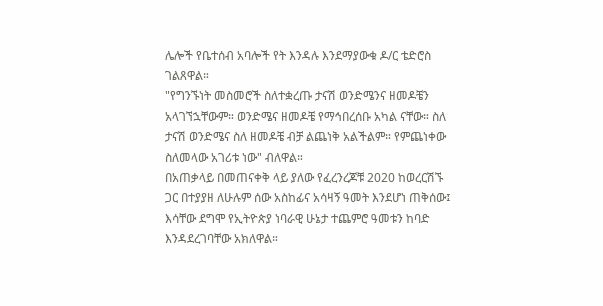ሌሎች የቤተሰብ አባሎች የት እንዳሉ እንደማያውቁ ዶ/ር ቴድሮስ ገልጸዋል።
"የግንኙነት መስመሮች ስለተቋረጡ ታናሽ ወንድሜንና ዘመዶቼን አላገኘኋቸውም። ወንድሜና ዘመዶቼ የማኅበረሰቡ አካል ናቸው። ስለ ታናሽ ወንድሜና ስለ ዘመዶቼ ብቻ ልጨነቅ አልችልም። የምጨነቀው ስለመላው አገሪቱ ነው" ብለዋል።
በአጠቃላይ በመጠናቀቅ ላይ ያለው የፈረንረጆቹ 2020 ከወረርሽኙ ጋር በተያያዘ ለሁሉም ሰው አስከፊና አሳዛኝ ዓመት እንደሆነ ጠቅሰው፤ እሳቸው ደግሞ የኢትዮጵያ ነባራዊ ሁኔታ ተጨምሮ ዓመቱን ከባድ እንዳደረገባቸው አክለዋል።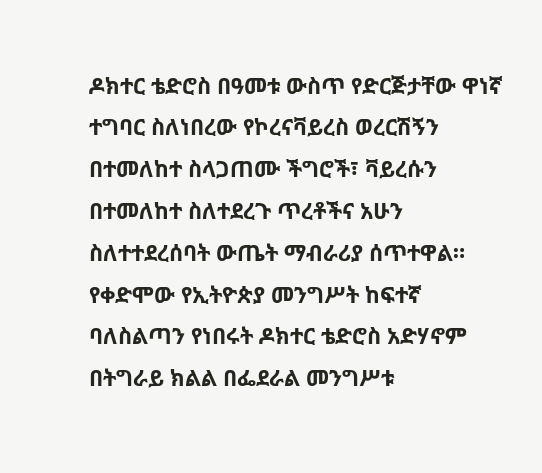ዶክተር ቴድሮስ በዓመቱ ውስጥ የድርጅታቸው ዋነኛ ተግባር ስለነበረው የኮረናቫይረስ ወረርሽኝን በተመለከተ ስላጋጠሙ ችግሮች፣ ቫይረሱን በተመለከተ ስለተደረጉ ጥረቶችና አሁን ስለተተደረሰባት ውጤት ማብራሪያ ሰጥተዋል።
የቀድሞው የኢትዮጵያ መንግሥት ከፍተኛ ባለስልጣን የነበሩት ዶክተር ቴድሮስ አድሃኖም በትግራይ ክልል በፌደራል መንግሥቱ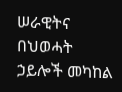ሠራዊትና በህወሓት ኃይሎች መካከል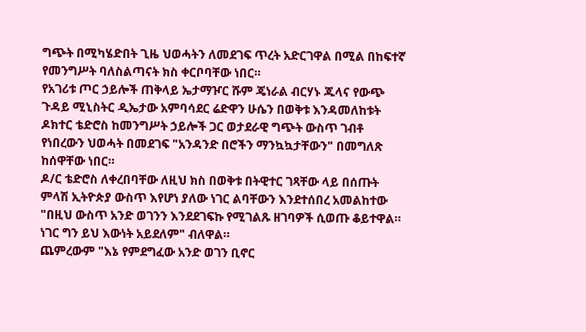ግጭት በሚካሄድበት ጊዜ ህወሓትን ለመደገፍ ጥረት አድርገዋል በሚል በከፍተኛ የመንግሥት ባለስልጣናት ክስ ቀርቦባቸው ነበር።
የአገሪቱ ጦር ኃይሎች ጠቅላይ ኤታማዦር ሹም ጄነራል ብርሃኑ ጁላና የውጭ ጉዳይ ሚኒስትር ዲኤታው አምባሳደር ሬድዋን ሁሴን በወቅቱ እንዳመለከቱት ዶክተር ቴድሮስ ከመንግሥት ኃይሎች ጋር ወታደራዊ ግጭት ውስጥ ገብቶ የነበረውን ህወሓት በመደገፍ "አንዳንድ በሮችን ማንኳኳታቸውን" በመግለጽ ከሰዋቸው ነበር።
ዶ/ር ቴድሮስ ለቀረበባቸው ለዚህ ክስ በወቅቱ በትዊተር ገጻቸው ላይ በሰጡት ምላሽ ኢትዮጵያ ውስጥ እየሆነ ያለው ነገር ልባቸውን እንደተሰበረ አመልከተው "በዚህ ውስጥ አንድ ወገንን እንደደገፍኩ የሚገልጹ ዘገባዎች ሲወጡ ቆይተዋል። ነገር ግን ይህ እውነት አይደለም" ብለዋል።
ጨምረውም "እኔ የምደግፈው አንድ ወገን ቢኖር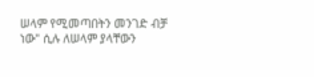ሠላም የሚመጣበትን መንገድ ብቻ ነው" ሲሉ ለሠላም ያላቸውን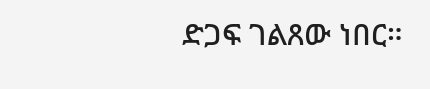ድጋፍ ገልጸው ነበር።